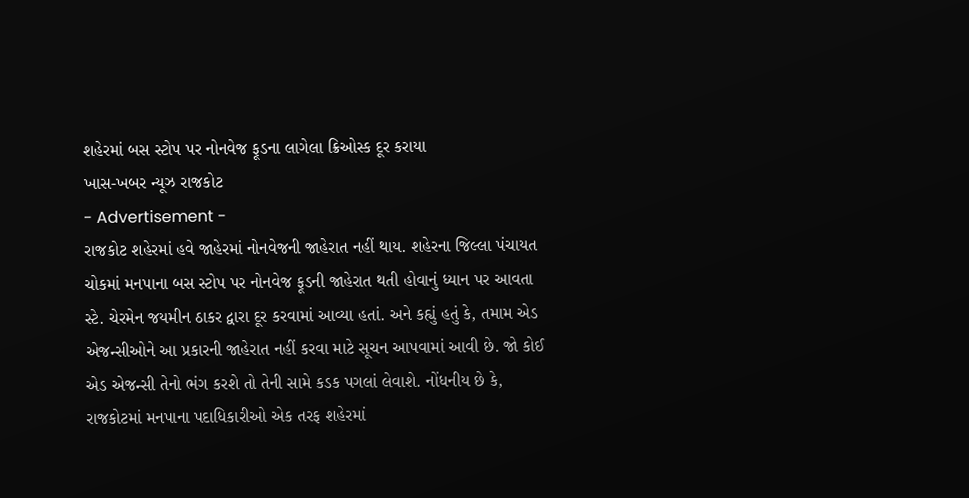શહેરમાં બસ સ્ટોપ પર નોનવેજ ફૂડના લાગેલા ક્રિઓસ્ક દૂર કરાયા
ખાસ-ખબર ન્યૂઝ રાજકોટ
- Advertisement -
રાજકોટ શહેરમાં હવે જાહેરમાં નોનવેજની જાહેરાત નહીં થાય. શહેરના જિલ્લા પંચાયત ચોકમાં મનપાના બસ સ્ટોપ પર નોનવેજ ફૂડની જાહેરાત થતી હોવાનું ધ્યાન પર આવતા સ્ટે. ચેરમેન જયમીન ઠાકર દ્વારા દૂર કરવામાં આવ્યા હતાં. અને કહ્યું હતું કે, તમામ એડ એજન્સીઓને આ પ્રકારની જાહેરાત નહીં કરવા માટે સૂચન આપવામાં આવી છે. જો કોઈ એડ એજન્સી તેનો ભંગ કરશે તો તેની સામે કડક પગલાં લેવાશે. નોંધનીય છે કે, રાજકોટમાં મનપાના પદાધિકારીઓ એક તરફ શહેરમાં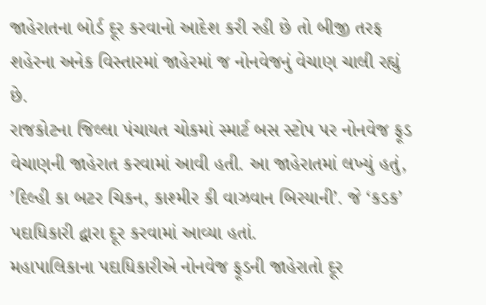જાહેરાતના બોર્ડ દૂર કરવાનો આદેશ કરી રહી છે તો બીજી તરફ શહેરના અનેક વિસ્તારમાં જાહેરમાં જ નોનવેજનું વેચાણ ચાલી રહ્યું છે.
રાજકોટના જિલ્લા પંચાયત ચોકમાં સ્માર્ટ બસ સ્ટોપ પર નોનવેજ ફૂડ વેચાણની જાહેરાત કરવામાં આવી હતી. આ જાહેરાતમાં લખ્યું હતું, ’દિલ્હી કા બટર ચિકન, કાશ્મીર કી વાઝવાન બિરયાની’. જે ‘કડક’ પદાધિકારી દ્વારા દૂર કરવામાં આવ્યા હતાં.
મહાપાલિકાના પદાધિકારીએ નોનવેજ ફૂડની જાહેરાતો દૂર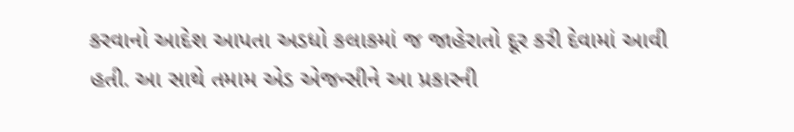કરવાનો આદેશ આપતા અડધો કલાકમાં જ જાહેરાતો દૂર કરી દેવામાં આવી હતી. આ સાથે તમામ એડ એજન્સીને આ પ્રકારની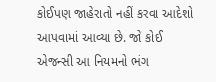કોઈપણ જાહેરાતો નહીં કરવા આદેશો આપવામાં આવ્યા છે. જો કોઈ એજન્સી આ નિયમનો ભંગ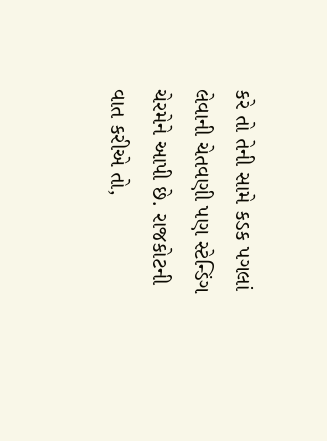કરે તો તેની સામે કડક પગલાં લેવાની ચેતવણી પણ સ્ટેન્ડિંગ ચેરમેને આપી છે. રાજકોટની વાત કરીએ તો,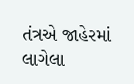તંત્રએ જાહેરમાં લાગેલા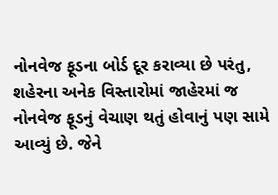નોનવેજ ફૂડના બોર્ડ દૂર કરાવ્યા છે પરંતુ, શહેરના અનેક વિસ્તારોમાં જાહેરમાં જ નોનવેજ ફૂડનું વેચાણ થતું હોવાનું પણ સામે આવ્યું છે. જેને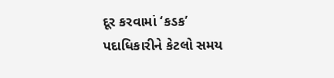દૂર કરવામાં ‘કડક’ પદાધિકારીને કેટલો સમય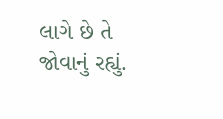લાગે છે તે જોવાનું રહ્યું.